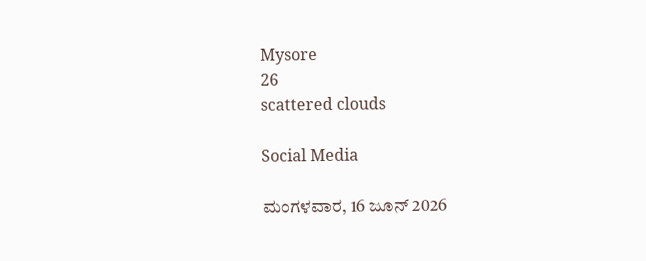Mysore
26
scattered clouds

Social Media

ಮಂಗಳವಾರ, 16 ಜೂನ್ 2026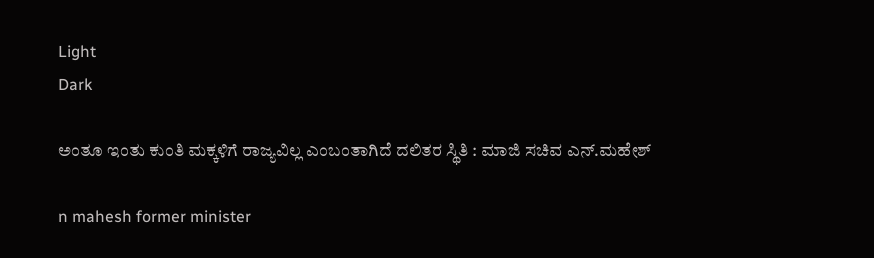Light
Dark

ಅಂತೂ ಇಂತು ಕುಂತಿ ಮಕ್ಕಳಿಗೆ ರಾಜ್ಯವಿಲ್ಲ ಎಂಬಂತಾಗಿದೆ ದಲಿತರ ಸ್ಥಿತಿ : ಮಾಜಿ ಸಚಿವ ಎನ್.ಮಹೇಶ್‌

n mahesh former minister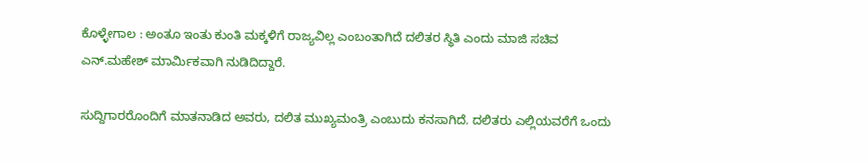ಕೊಳ್ಳೇಗಾಲ : ಅಂತೂ ಇಂತು ಕುಂತಿ ಮಕ್ಕಳಿಗೆ ರಾಜ್ಯವಿಲ್ಲ ಎಂಬಂತಾಗಿದೆ ದಲಿತರ ಸ್ಥಿತಿ ಎಂದು ಮಾಜಿ ಸಚಿವ ಎನ್‌.ಮಹೇಶ್‌ ಮಾರ್ಮಿಕವಾಗಿ ನುಡಿದಿದ್ದಾರೆ.

ಸುದ್ದಿಗಾರರೊಂದಿಗೆ ಮಾತನಾಡಿದ ಅವರು, ದಲಿತ ಮುಖ್ಯಮಂತ್ರಿ ಎಂಬುದು ಕನಸಾಗಿದೆ. ದಲಿತರು ಎಲ್ಲಿಯವರೆಗೆ ಒಂದು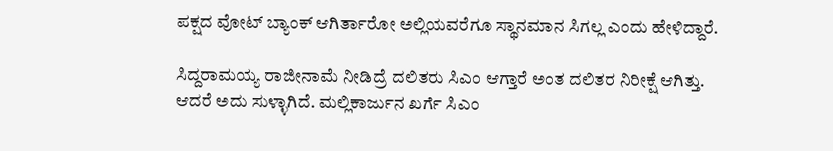ಪಕ್ಷದ ವೋಟ್‌ ಬ್ಯಾಂಕ್ ಆಗಿರ್ತಾರೋ ಅಲ್ಲಿಯವರೆಗೂ ಸ್ಥಾನಮಾನ ಸಿಗಲ್ಲ ಎಂದು ಹೇಳಿದ್ದಾರೆ.

ಸಿದ್ದರಾಮಯ್ಯ ರಾಜೀನಾಮೆ ನೀಡಿದ್ರೆ ದಲಿತರು ಸಿಎಂ ಆಗ್ತಾರೆ ಅಂತ ದಲಿತರ ನಿರೀಕ್ಷೆ ಆಗಿತ್ತು. ಆದರೆ ಅದು ಸುಳ್ಳಾಗಿದೆ. ಮಲ್ಲಿಕಾರ್ಜುನ ಖರ್ಗೆ ಸಿಎಂ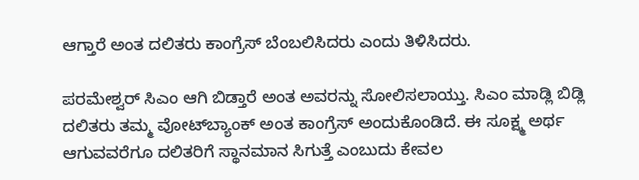ಆಗ್ತಾರೆ ಅಂತ ದಲಿತರು ಕಾಂಗ್ರೆಸ್ ಬೆಂಬಲಿಸಿದರು ಎಂದು ತಿಳಿಸಿದರು.

ಪರಮೇಶ್ವರ್ ಸಿಎಂ ಆಗಿ ಬಿಡ್ತಾರೆ ಅಂತ ಅವರನ್ನು ಸೋಲಿಸಲಾಯ್ತು. ಸಿಎಂ ಮಾಡ್ಲಿ ಬಿಡ್ಲಿ ದಲಿತರು ತಮ್ಮ ವೋಟ್‌ಬ್ಯಾಂಕ್ ಅಂತ ಕಾಂಗ್ರೆಸ್ ಅಂದುಕೊಂಡಿದೆ. ಈ ಸೂಕ್ಷ್ಮ ಅರ್ಥ ಆಗುವವರೆಗೂ ದಲಿತರಿಗೆ ಸ್ಥಾನಮಾನ ಸಿಗುತ್ತೆ ಎಂಬುದು ಕೇವಲ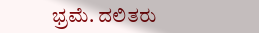ಭ್ರಮೆ. ದಲಿತರು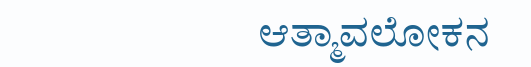ಆತ್ಮಾವಲೋಕನ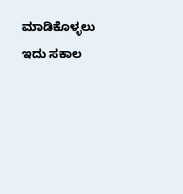ಮಾಡಿಕೊಳ್ಳಲು ಇದು ಸಕಾಲ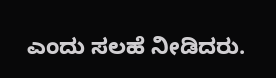ಎಂದು ಸಲಹೆ ನೀಡಿದರು.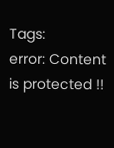Tags:
error: Content is protected !!